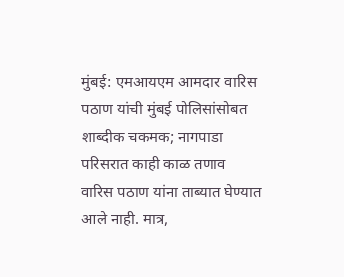मुंबई: एमआयएम आमदार वारिस पठाण यांची मुंबई पोलिसांसोबत शाब्दीक चकमक; नागपाडा परिसरात काही काळ तणाव
वारिस पठाण यांना ताब्यात घेण्यात आले नाही. मात्र,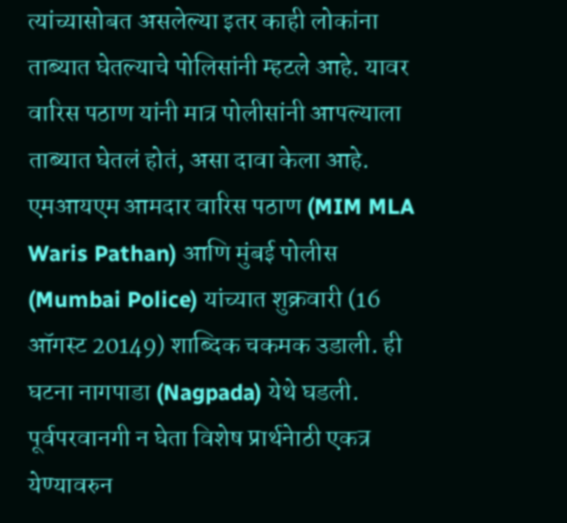त्यांच्यासोबत असलेल्या इतर काही लोकांना ताब्यात घेतल्याचे पोलिसांनी म्हटले आहे. यावर वारिस पठाण यांनी मात्र पोलीसांनी आपल्याला ताब्यात घेतलं होतं, असा दावा केला आहे.
एमआयएम आमदार वारिस पठाण (MIM MLA Waris Pathan) आणि मुंबई पोलीस (Mumbai Police) यांच्यात शुक्रवारी (16 ऑगस्ट 20149) शाब्दिक चकमक उडाली. ही घटना नागपाडा (Nagpada) येथे घडली. पूर्वपरवानगी न घेता विशेष प्रार्थनेाठी एकत्र येण्यावरुन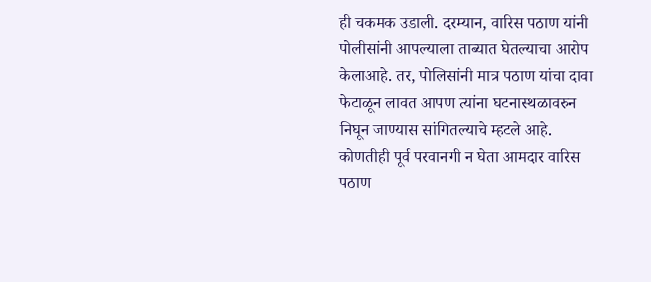ही चकमक उडाली. दरम्यान, वारिस पठाण यांनी पोलीसांनी आपल्याला ताब्यात घेतल्याचा आरोप केलाआहे. तर, पोलिसांनी मात्र पठाण यांचा दावा फेटाळून लावत आपण त्यांना घटनास्थळावरुन निघून जाण्यास सांगितल्याचे म्हटले आहे.
कोणतीही पूर्व परवानगी न घेता आमदार वारिस पठाण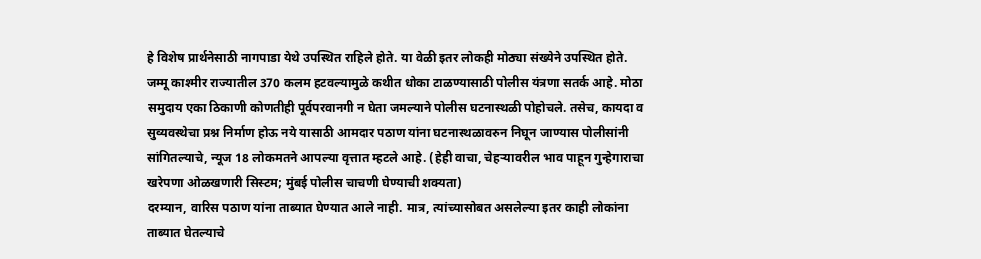हे विशेष प्रार्थनेसाठी नागपाडा येथे उपस्थित राहिले होते. या वेळी इतर लोकही मोठ्या संख्येने उपस्थित होते. जम्मू काश्मीर राज्यातील 370 कलम हटवल्यामुळे कथीत धोका टाळण्यासाठी पोलीस यंत्रणा सतर्क आहे. मोठा समुदाय एका ठिकाणी कोणतीही पूर्वपरवानगी न घेता जमल्याने पोलीस घटनास्थळी पोहोचले. तसेच, कायदा व सुव्यवस्थेचा प्रश्न निर्माण होऊ नये यासाठी आमदार पठाण यांना घटनास्थळावरुन निघून जाण्यास पोलीसांनी सांगितल्याचे, न्यूज 18 लोकमतने आपल्या वृत्तात म्हटले आहे. (हेही वाचा, चेहऱ्यावरील भाव पाहून गुन्हेगाराचा खरेपणा ओळखणारी सिस्टम; मुंबई पोलीस चाचणी घेण्याची शक्यता)
दरम्यान, वारिस पठाण यांना ताब्यात घेण्यात आले नाही. मात्र, त्यांच्यासोबत असलेल्या इतर काही लोकांना ताब्यात घेतल्याचे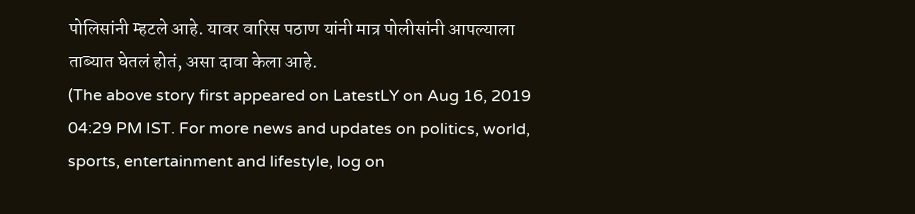पोलिसांनी म्हटले आहे. यावर वारिस पठाण यांनी मात्र पोलीसांनी आपल्याला ताब्यात घेतलं होतं, असा दावा केला आहे.
(The above story first appeared on LatestLY on Aug 16, 2019 04:29 PM IST. For more news and updates on politics, world, sports, entertainment and lifestyle, log on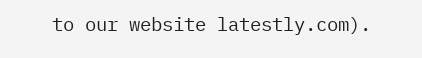to our website latestly.com).